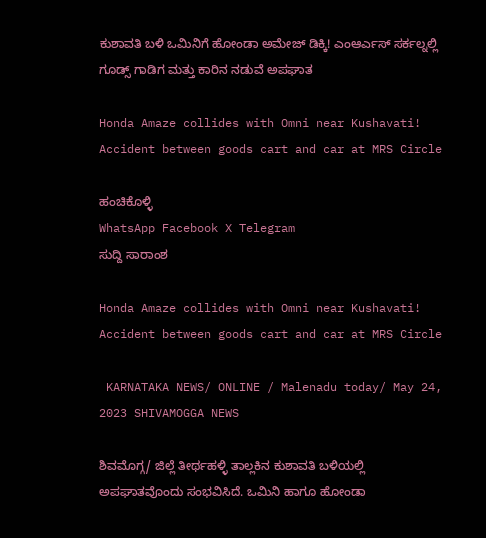ಕುಶಾವತಿ ಬಳಿ ಒಮಿನಿಗೆ ಹೋಂಡಾ ಅಮೇಜ್ ಡಿಕ್ಕಿ! ಎಂಆರ್ಎಸ್ ಸರ್ಕಲ್ನಲ್ಲಿ ಗೂಡ್ಸ್ ಗಾಡಿಗ ಮತ್ತು ಕಾರಿನ ನಡುವೆ ಅಪಘಾತ

Honda Amaze collides with Omni near Kushavati! Accident between goods cart and car at MRS Circle

ಹಂಚಿಕೊಳ್ಳಿ
WhatsApp Facebook X Telegram
ಸುದ್ದಿ ಸಾರಾಂಶ

Honda Amaze collides with Omni near Kushavati! Accident between goods cart and car at MRS Circle

 KARNATAKA NEWS/ ONLINE / Malenadu today/ May 24, 2023 SHIVAMOGGA NEWS

ಶಿವಮೊಗ್ಗ/ ಜಿಲ್ಲೆ ತೀರ್ಥಹಳ್ಳಿ ತಾಲ್ಲಕಿನ ಕುಶಾವತಿ ಬಳಿಯಲ್ಲಿ ಅಪಘಾತವೊಂದು ಸಂಭವಿಸಿದೆ. ಒಮಿನಿ ಹಾಗೂ ಹೋಂಡಾ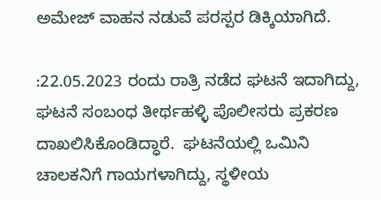ಅಮೇಜ್ ವಾಹನ ನಡುವೆ ಪರಸ್ಪರ ಡಿಕ್ಕಿಯಾಗಿದೆ.

:22.05.2023 ರಂದು ರಾತ್ರಿ ನಡೆದ ಘಟನೆ ಇದಾಗಿದ್ದು, ಘಟನೆ ಸಂಬಂಧ ತೀರ್ಥಹಳ್ಳಿ ಪೊಲೀಸರು ಪ್ರಕರಣ ದಾಖಲಿಸಿಕೊಂಡಿದ್ಧಾರೆ.  ಘಟನೆಯಲ್ಲಿ ಒಮಿನಿ ಚಾಲಕನಿಗೆ ಗಾಯಗಳಾಗಿದ್ದು, ಸ್ಥಳೀಯ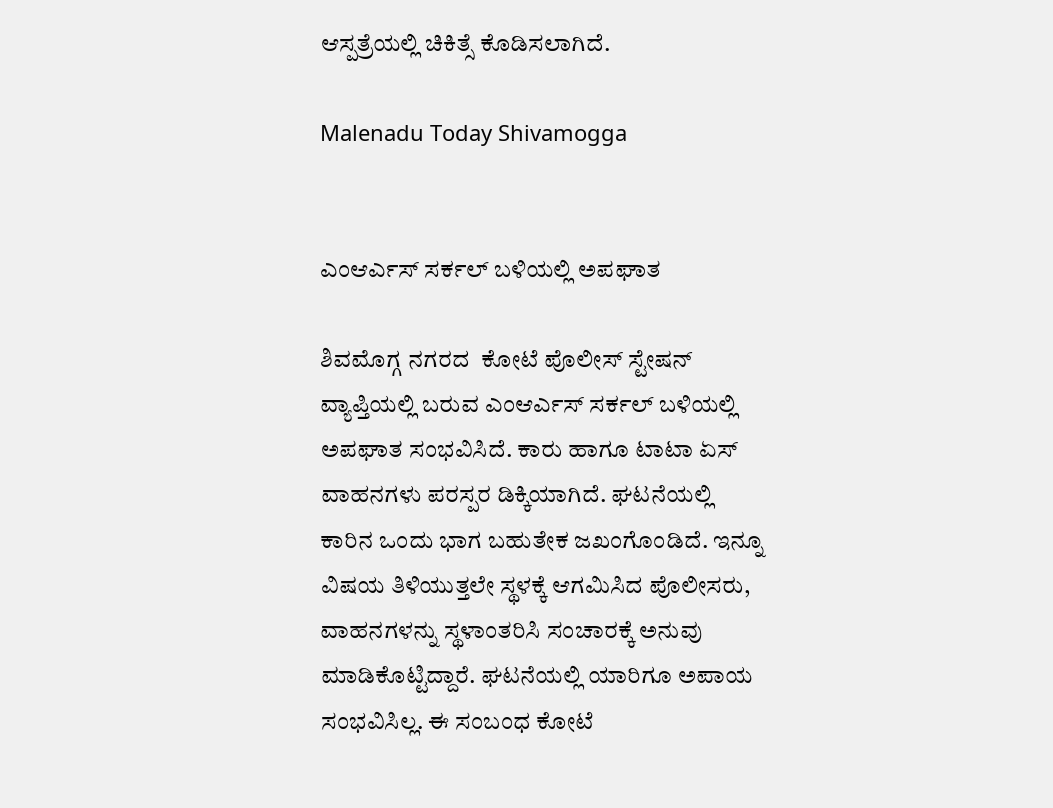ಆಸ್ಪತ್ರೆಯಲ್ಲಿ ಚಿಕಿತ್ಸೆ ಕೊಡಿಸಲಾಗಿದೆ.

Malenadu Today Shivamogga


ಎಂಆರ್ಎಸ್ ಸರ್ಕಲ್ ಬಳಿಯಲ್ಲಿ ಅಪಘಾತ

ಶಿವಮೊಗ್ಗ ನಗರದ  ಕೋಟೆ ಪೊಲೀಸ್ ಸ್ಟೇಷನ್ ವ್ಯಾಪ್ತಿಯಲ್ಲಿ ಬರುವ ಎಂಆರ್ಎಸ್ ಸರ್ಕಲ್ ಬಳಿಯಲ್ಲಿ ಅಪಘಾತ ಸಂಭವಿಸಿದೆ. ಕಾರು ಹಾಗೂ ಟಾಟಾ ಏಸ್ ವಾಹನಗಳು ಪರಸ್ಪರ ಡಿಕ್ಕಿಯಾಗಿದೆ. ಘಟನೆಯಲ್ಲಿ ಕಾರಿನ ಒಂದು ಭಾಗ ಬಹುತೇಕ ಜಖಂಗೊಂಡಿದೆ. ಇನ್ನೂ ವಿಷಯ ತಿಳಿಯುತ್ತಲೇ ಸ್ಥಳಕ್ಕೆ ಆಗಮಿಸಿದ ಪೊಲೀಸರು, ವಾಹನಗಳನ್ನು ಸ್ಥಳಾಂತರಿಸಿ ಸಂಚಾರಕ್ಕೆ ಅನುವು ಮಾಡಿಕೊಟ್ಟಿದ್ದಾರೆ. ಘಟನೆಯಲ್ಲಿ ಯಾರಿಗೂ ಅಪಾಯ ಸಂಭವಿಸಿಲ್ಲ. ಈ ಸಂಬಂಧ ಕೋಟೆ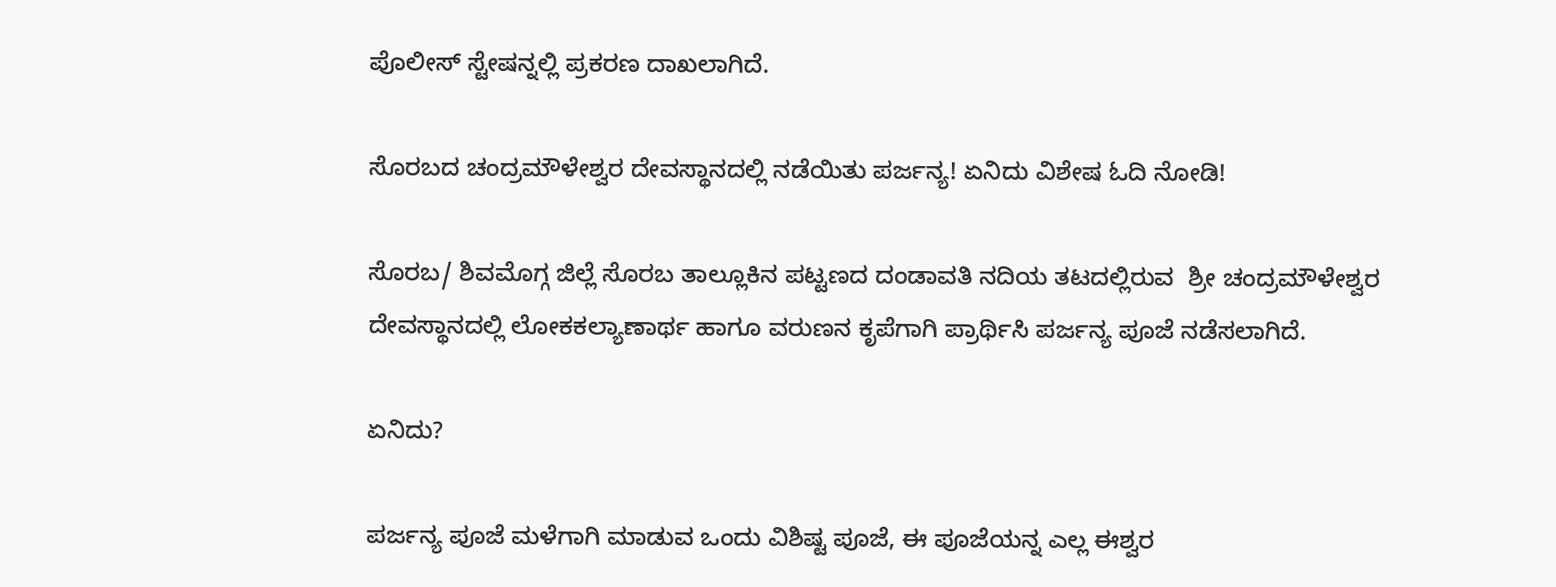ಪೊಲೀಸ್ ಸ್ಟೇಷನ್ನಲ್ಲಿ ಪ್ರಕರಣ ದಾಖಲಾಗಿದೆ.

ಸೊರಬದ ಚಂದ್ರಮೌಳೇಶ್ವರ ದೇವಸ್ಥಾನದಲ್ಲಿ ನಡೆಯಿತು ಪರ್ಜನ್ಯ! ಏನಿದು ವಿಶೇಷ ಓದಿ ನೋಡಿ!

ಸೊರಬ/ ಶಿವಮೊಗ್ಗ ಜಿಲ್ಲೆ ಸೊರಬ ತಾಲ್ಲೂಕಿನ ಪಟ್ಟಣದ ದಂಡಾವತಿ ನದಿಯ ತಟದಲ್ಲಿರುವ  ಶ್ರೀ ಚಂದ್ರಮೌಳೇಶ್ವರ ದೇವಸ್ಥಾನದಲ್ಲಿ ಲೋಕಕಲ್ಯಾಣಾರ್ಥ ಹಾಗೂ ವರುಣನ ಕೃಪೆಗಾಗಿ ಪ್ರಾರ್ಥಿಸಿ ಪರ್ಜನ್ಯ ಪೂಜೆ ನಡೆಸಲಾಗಿದೆ.

ಏನಿದು?

ಪರ್ಜನ್ಯ ಪೂಜೆ ಮಳೆಗಾಗಿ ಮಾಡುವ ಒಂದು ವಿಶಿಷ್ಟ ಪೂಜೆ, ಈ ಪೂಜೆಯನ್ನ ಎಲ್ಲ ಈಶ್ವರ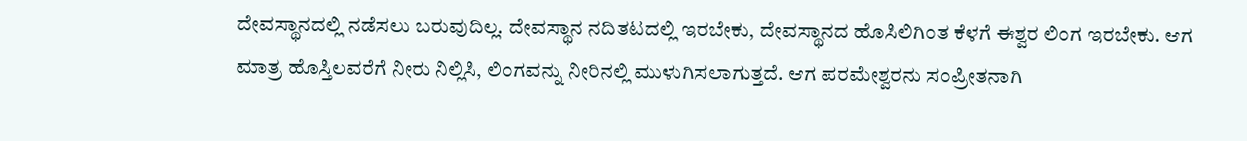ದೇವಸ್ಥಾನದಲ್ಲಿ ನಡೆಸಲು ಬರುವುದಿಲ್ಲ. ದೇವಸ್ಥಾನ ನದಿತಟದಲ್ಲಿ ಇರಬೇಕು, ದೇವಸ್ಥಾನದ ಹೊಸಿಲಿಗಿಂತ ಕೆಳಗೆ ಈಶ್ವರ ಲಿಂಗ ಇರಬೇಕು. ಆಗ ಮಾತ್ರ ಹೊಸ್ತಿಲವರೆಗೆ ನೀರು ನಿಲ್ಲಿಸಿ, ಲಿಂಗವನ್ನು ನೀರಿನಲ್ಲಿ ಮುಳುಗಿಸಲಾಗುತ್ತದೆ. ಆಗ ಪರಮೇಶ್ವರನು ಸಂಪ್ರೀತನಾಗಿ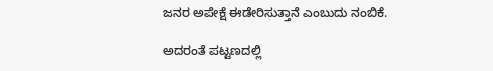ಜನರ ಅಪೇಕ್ಷೆ ಈಡೇರಿಸುತ್ತಾನೆ ಎಂಬುದು ನಂಬಿಕೆ.

ಅದರಂತೆ ಪಟ್ಟಣದಲ್ಲಿ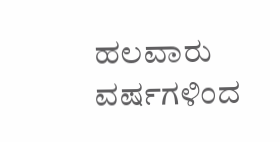ಹಲವಾರು ವರ್ಷಗಳಿಂದ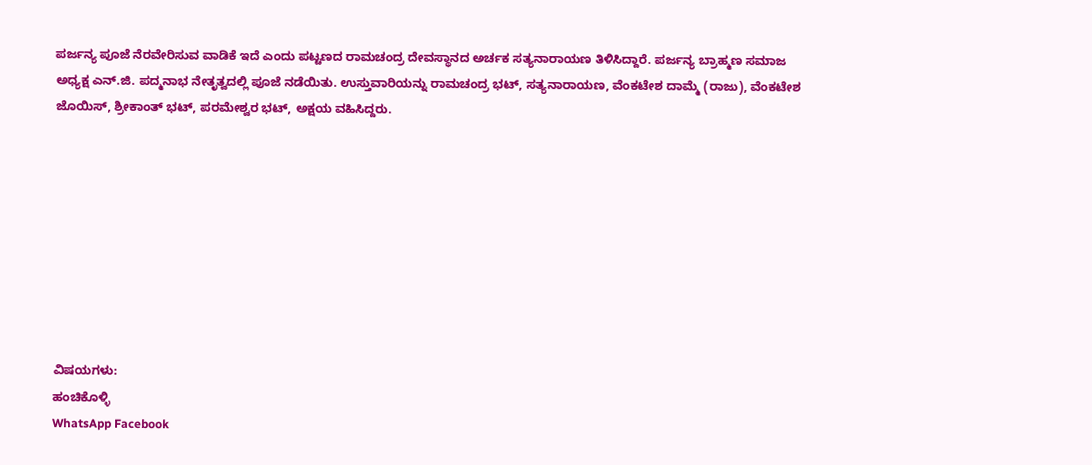ಪರ್ಜನ್ಯ ಪೂಜೆ ನೆರವೇರಿಸುವ ವಾಡಿಕೆ ಇದೆ ಎಂದು ಪಟ್ಟಣದ ರಾಮಚಂದ್ರ ದೇವಸ್ಥಾನದ ಅರ್ಚಕ ಸತ್ಯನಾರಾಯಣ ತಿಳಿಸಿದ್ದಾರೆ. ಪರ್ಜನ್ಯ ಬ್ರಾಹ್ಮಣ ಸಮಾಜ ಅಧ್ಯಕ್ಷ ಎನ್‌.ಜಿ. ಪದ್ಮನಾಭ ನೇತೃತ್ವದಲ್ಲಿ ಪೂಜೆ ನಡೆಯಿತು. ಉಸ್ತುವಾರಿಯನ್ನು ರಾಮಚಂದ್ರ ಭಟ್, ಸತ್ಯನಾರಾಯಣ, ವೆಂಕಟೇಶ ದಾಮ್ಮೆ (ರಾಜು), ವೆಂಕಟೇಶ ಜೊಯಿಸ್, ಶ್ರೀಕಾಂತ್ ಭಟ್, ಪರಮೇಶ್ವರ ಭಟ್, ಅಕ್ಷಯ ವಹಿಸಿದ್ದರು.









ವಿಷಯಗಳು:
ಹಂಚಿಕೊಳ್ಳಿ
WhatsApp Facebook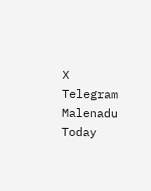X Telegram
Malenadu Today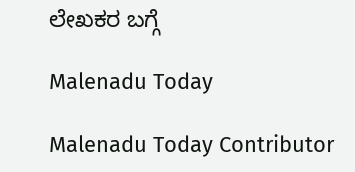ಲೇಖಕರ ಬಗ್ಗೆ

Malenadu Today

Malenadu Today Contributor